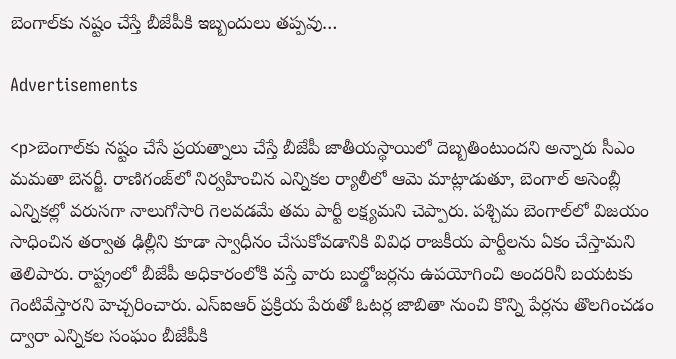బెంగాల్‌కు నష్టం చేస్తే బీజేపీకి ఇబ్బందులు తప్పవు…

Advertisements

<p>బెంగాల్‌కు నష్టం చేసే ప్రయత్నాలు చేస్తే బీజేపీ జాతీయస్థాయిలో దెబ్బతింటుందని అన్నారు సీఎం మమతా బెనర్జీ. రాణిగంజ్‌లో నిర్వహించిన ఎన్నికల ర్యాలీలో ఆమె మాట్లాడుతూ, బెంగాల్ అసెంబ్లీ ఎన్నికల్లో వరుసగా నాలుగోసారి గెలవడమే తమ పార్టీ లక్ష్యమని చెప్పారు. పశ్చిమ బెంగాల్‌లో విజయం సాధించిన తర్వాత ఢిల్లీని కూడా స్వాధీనం చేసుకోవడానికి వివిధ రాజకీయ పార్టీలను ఏకం చేస్తామని తెలిపారు. రాష్ట్రంలో బీజేపీ అధికారంలోకి వస్తే వారు బుల్డోజర్లను ఉపయోగించి అందరినీ బయటకు గెంటివేస్తారని హెచ్చరించారు. ఎస్ఐఆర్ ప్రక్రియ పేరుతో ఓటర్ల జాబితా నుంచి కొన్ని పేర్లను తొలగించడం ద్వారా ఎన్నికల సంఘం బీజేపీకి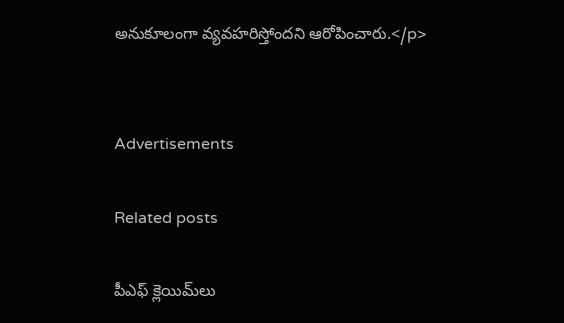అనుకూలంగా వ్యవహరిస్తోందని ఆరోపించారు.</p>


Advertisements

Related posts

పీఎఫ్ క్లెయిమ్‌లు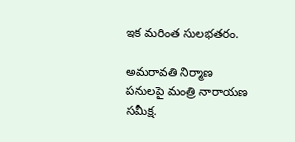ఇక మరింత సులభతరం.

అమరావతి నిర్మాణ పనులపై మంత్రి నారాయణ సమీక్ష.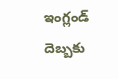ఇంగ్లండ్ దెబ్బకు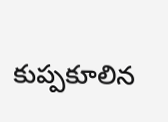కుప్పకూలిన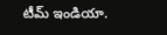టీమ్ ఇండియా.